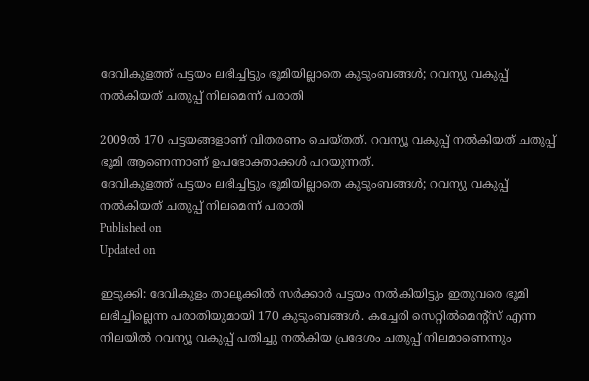ദേവികുളത്ത് പട്ടയം ലഭിച്ചിട്ടും ഭൂമിയില്ലാതെ കുടുംബങ്ങൾ; റവന്യു വകുപ്പ് നൽകിയത് ചതുപ്പ് നിലമെന്ന് പരാതി

2009ൽ 170 പട്ടയങ്ങളാണ് വിതരണം ചെയ്തത്. റവന്യൂ വകുപ്പ് നൽകിയത് ചതുപ്പ് ഭൂമി ആണെന്നാണ് ഉപഭോക്താക്കൾ പറയുന്നത്.
ദേവികുളത്ത് പട്ടയം ലഭിച്ചിട്ടും ഭൂമിയില്ലാതെ കുടുംബങ്ങൾ; റവന്യു വകുപ്പ് നൽകിയത് ചതുപ്പ് നിലമെന്ന് പരാതി
Published on
Updated on

ഇടുക്കി: ദേവികുളം താലൂക്കിൽ സർക്കാർ പട്ടയം നൽകിയിട്ടും ഇതുവരെ ഭൂമി ലഭിച്ചില്ലെന്ന പരാതിയുമായി 170 കുടുംബങ്ങൾ. കച്ചേരി സെറ്റിൽമെൻ്റ്സ് എന്ന നിലയിൽ റവന്യൂ വകുപ്പ് പതിച്ചു നൽകിയ പ്രദേശം ചതുപ്പ് നിലമാണെന്നും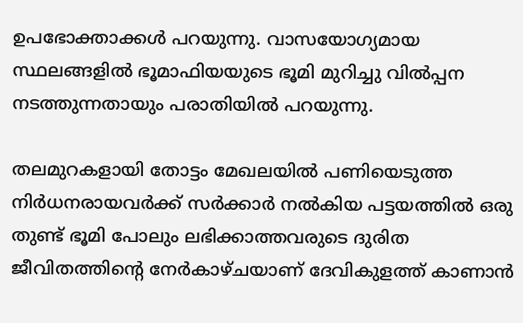ഉപഭോക്താക്കൾ പറയുന്നു. വാസയോഗ്യമായ സ്ഥലങ്ങളിൽ ഭൂമാഫിയയുടെ ഭൂമി മുറിച്ചു വിൽപ്പന നടത്തുന്നതായും പരാതിയിൽ പറയുന്നു.

തലമുറകളായി തോട്ടം മേഖലയിൽ പണിയെടുത്ത നിർധനരായവർക്ക് സർക്കാർ നൽകിയ പട്ടയത്തിൽ ഒരു തുണ്ട് ഭൂമി പോലും ലഭിക്കാത്തവരുടെ ദുരിത ജീവിതത്തിൻ്റെ നേർകാഴ്ചയാണ് ദേവികുളത്ത് കാണാൻ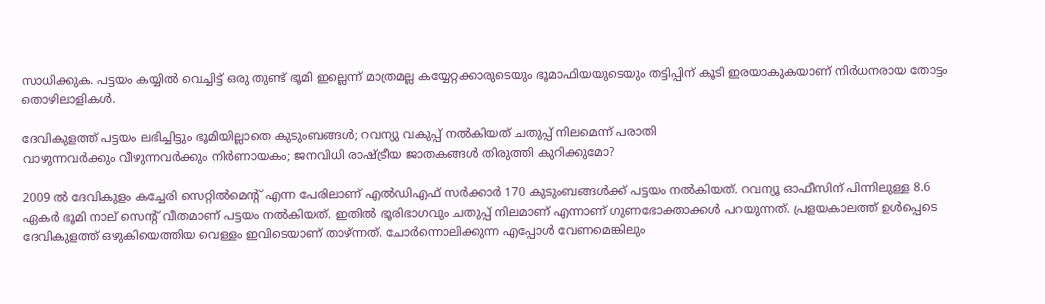സാധിക്കുക. പട്ടയം കയ്യിൽ വെച്ചിട്ട് ഒരു തുണ്ട് ഭൂമി ഇല്ലെന്ന് മാത്രമല്ല കയ്യേറ്റക്കാരുടെയും ഭൂമാഫിയയുടെയും തട്ടിപ്പിന് കൂടി ഇരയാകുകയാണ് നിർധനരായ തോട്ടം തൊഴിലാളികൾ.

ദേവികുളത്ത് പട്ടയം ലഭിച്ചിട്ടും ഭൂമിയില്ലാതെ കുടുംബങ്ങൾ; റവന്യു വകുപ്പ് നൽകിയത് ചതുപ്പ് നിലമെന്ന് പരാതി
വാഴുന്നവർക്കും വീഴുന്നവർക്കും നിർണായകം; ജനവിധി രാഷ്‌ട്രീയ ജാതകങ്ങൾ തിരുത്തി കുറിക്കുമോ?

2009 ൽ ദേവികുളം കച്ചേരി സെറ്റിൽമെൻ്റ് എന്ന പേരിലാണ് എൽഡിഎഫ് സർക്കാർ 170 കുടുംബങ്ങൾക്ക് പട്ടയം നൽകിയത്. റവന്യൂ ഓഫീസിന് പിന്നിലുള്ള 8.6 ഏകർ ഭൂമി നാല് സെൻ്റ് വീതമാണ് പട്ടയം നൽകിയത്. ഇതിൽ ഭൂരിഭാഗവും ചതുപ്പ് നിലമാണ് എന്നാണ് ഗുണഭോക്താക്കൾ പറയുന്നത്. പ്രളയകാലത്ത് ഉൾപ്പെടെ ദേവികുളത്ത് ഒഴുകിയെത്തിയ വെള്ളം ഇവിടെയാണ് താഴ്ന്നത്. ചോർന്നൊലിക്കുന്ന എപ്പോൾ വേണമെങ്കിലും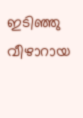ഇടിഞ്ഞു വീഴാറായ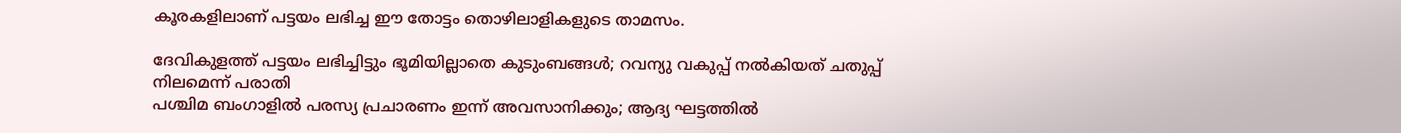കൂരകളിലാണ് പട്ടയം ലഭിച്ച ഈ തോട്ടം തൊഴിലാളികളുടെ താമസം.

ദേവികുളത്ത് പട്ടയം ലഭിച്ചിട്ടും ഭൂമിയില്ലാതെ കുടുംബങ്ങൾ; റവന്യു വകുപ്പ് നൽകിയത് ചതുപ്പ് നിലമെന്ന് പരാതി
പശ്ചിമ ബംഗാളിൽ പരസ്യ പ്രചാരണം ഇന്ന് അവസാനിക്കും; ആദ്യ ഘട്ടത്തിൽ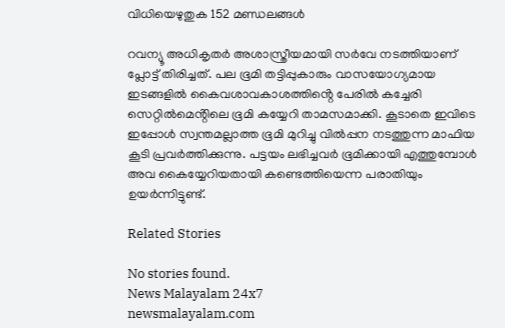വിധിയെഴുതുക 152 മണ്ഡലങ്ങൾ

റവന്യൂ അധികൃതർ അശാസ്ത്രീയമായി സർവേ നടത്തിയാണ് പ്ലോട്ട് തിരിച്ചത്. പല ഭൂമി തട്ടിപ്പുകാരും വാസയോഗ്യമായ ഇടങ്ങളിൽ കൈവശാവകാശത്തിൻ്റെ പേരിൽ കച്ചേരി സെറ്റിൽമെൻ്റിലെ ഭൂമി കയ്യേറി താമസമാക്കി. കൂടാതെ ഇവിടെ ഇപ്പോൾ സ്വന്തമല്ലാത്ത ഭൂമി മുറിച്ചു വിൽപ്പന നടത്തുന്ന മാഫിയ കൂടി പ്രവർത്തിക്കുന്നു. പട്ടയം ലഭിച്ചവർ ഭൂമിക്കായി എത്തുമ്പോൾ അവ കൈയ്യേറിയതായി കണ്ടെത്തിയെന്ന പരാതിയും ഉയർന്നിട്ടുണ്ട്.

Related Stories

No stories found.
News Malayalam 24x7
newsmalayalam.com